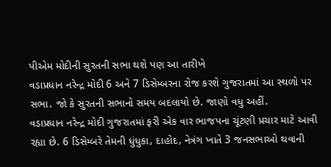પીએમ મોદીની સુરતની સભા થશે પણ આ તારીખે
વડાપ્રધાન નરેન્દ્ર મોદી 6 અને 7 ડિસેમ્બરના રોજ કરશે ગુજરાતમાં આ સ્થળો પર સભા. જો કે સુરતની સભાનો સમય બદલાયો છે. જાણો વધુ અહીં.
વડાપ્રધાન નરેન્દ્ર મોદી ગુજરાતમાં ફરી એક વાર ભાજપના ચૂંટણી પ્રચાર માટે આવી રહ્યા છે. 6 ડિસેમ્બરે તેમની ધુંધુકા, દાહોદ, નેત્રંગ ખાતે 3 જનસભાઓ થવાની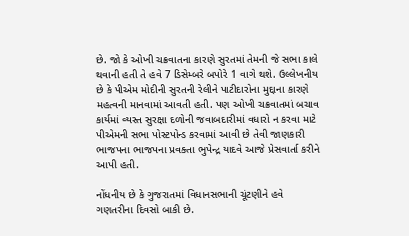છે. જો કે ઓખી ચક્રવાતના કારણે સુરતમાં તેમની જે સભા કાલે થવાની હતી તે હવે 7 ડિસેમ્બરે બપોરે 1 વાગે થશે. ઉલ્લેખનીય છે કે પીએમ મોદીની સુરતની રેલીને પાટીદારોના મુદ્દાના કારણે મહત્વની માનવામાં આવતી હતી. પણ ઓખી ચક્રવાતમાં બચાવ કાર્યમાં વ્યસ્ત સુરક્ષા દળોની જવાબદારીમાં વધારો ન કરવા માટે પીએમની સભા પોસ્ટપોન્ડ કરવામાં આવી છે તેવી જાણકારી ભાજપના ભાજપના પ્રવક્તા ભુપેન્દ્ર યાદવે આજે પ્રેસવાર્તા કરીને આપી હતી.

નોંધનીય છે કે ગુજરાતમાં વિધાનસભાની ચૂંટણીને હવે ગણતરીના દિવસો બાકી છે.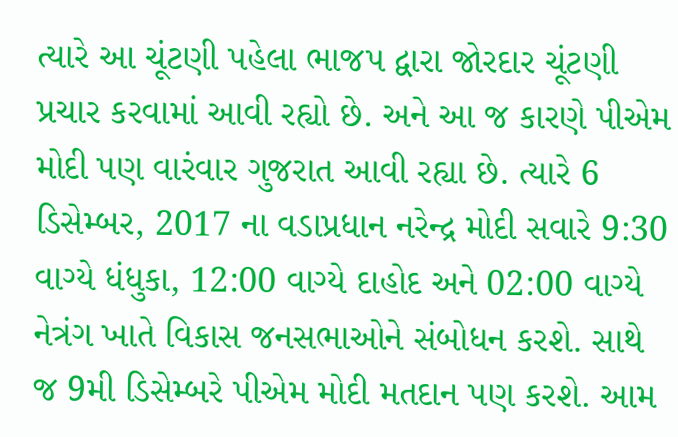ત્યારે આ ચૂંટણી પહેલા ભાજપ દ્વારા જોરદાર ચૂંટણી પ્રચાર કરવામાં આવી રહ્યો છે. અને આ જ કારણે પીએમ મોદી પણ વારંવાર ગુજરાત આવી રહ્યા છે. ત્યારે 6 ડિસેમ્બર, 2017 ના વડાપ્રધાન નરેન્દ્ર મોદી સવારે 9:30 વાગ્યે ધંધુકા, 12:00 વાગ્યે દાહોદ અને 02:00 વાગ્યે નેત્રંગ ખાતે વિકાસ જનસભાઓને સંબોધન કરશે. સાથે જ 9મી ડિસેમ્બરે પીએમ મોદી મતદાન પણ કરશે. આમ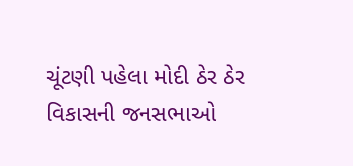ચૂંટણી પહેલા મોદી ઠેર ઠેર વિકાસની જનસભાઓ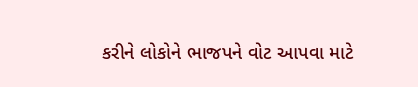કરીને લોકોને ભાજપને વોટ આપવા માટે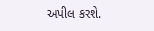અપીલ કરશે.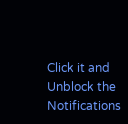Click it and Unblock the Notifications